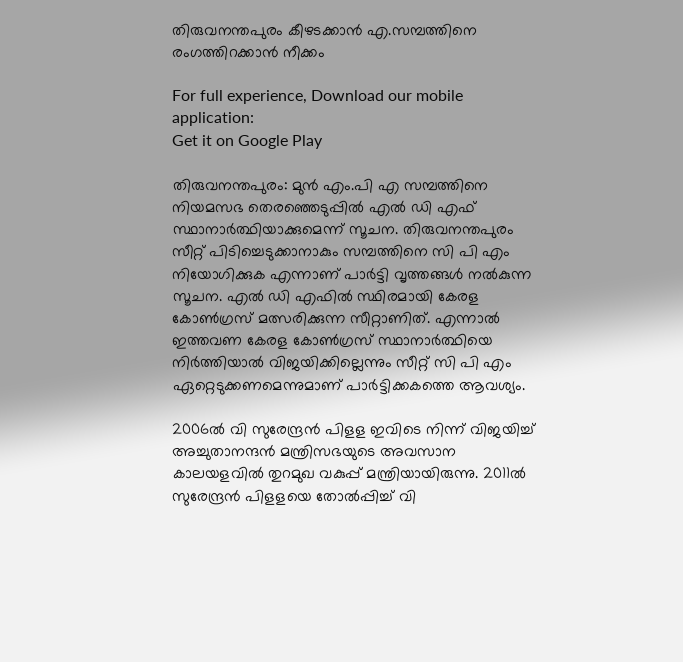തിരുവനന്തപുരം കീഴടക്കാന്‍ എ.സമ്പത്തിനെ രംഗത്തിറക്കാന്‍ നീക്കം

For full experience, Download our mobile application:
Get it on Google Play

തിരുവനന്തപുരം: മുന്‍ എം.പി എ സമ്പത്തിനെ നിയമസഭ തെരഞ്ഞെടുപ്പില്‍ എല്‍ ഡി എഫ് സ്ഥാനാര്‍ത്ഥിയാക്കുമെന്ന് സൂചന. തിരുവനന്തപുരം സീറ്റ് പിടിച്ചെടുക്കാനാകും സമ്പത്തിനെ സി പി എം നിയോഗിക്കുക എന്നാണ് പാര്‍ട്ടി വൃത്തങ്ങള്‍ നല്‍കുന്ന സൂചന. എല്‍ ഡി എഫില്‍ സ്ഥിരമായി കേരള കോണ്‍ഗ്രസ് മത്സരിക്കുന്ന സീറ്റാണിത്. എന്നാല്‍ ഇത്തവണ കേരള കോണ്‍ഗ്രസ് സ്ഥാനാര്‍ത്ഥിയെ നിര്‍ത്തിയാല്‍ വിജയിക്കില്ലെന്നും സീറ്റ് സി പി എം ഏറ്റെടുക്കണമെന്നുമാണ് പാര്‍ട്ടിക്കകത്തെ ആവശ്യം.

2006ല്‍ വി സുരേന്ദ്രന്‍ പിളള ഇവിടെ നിന്ന് വിജയിച്ച്‌ അച്ചുതാനന്ദന്‍ മന്ത്രിസഭയുടെ അവസാന കാലയളവില്‍ തുറമുഖ വകുപ്പ് മന്ത്രിയായിരുന്നു. 2011ല്‍ സുരേന്ദ്രന്‍ പിളളയെ തോല്‍പ്പിച്ച്‌ വി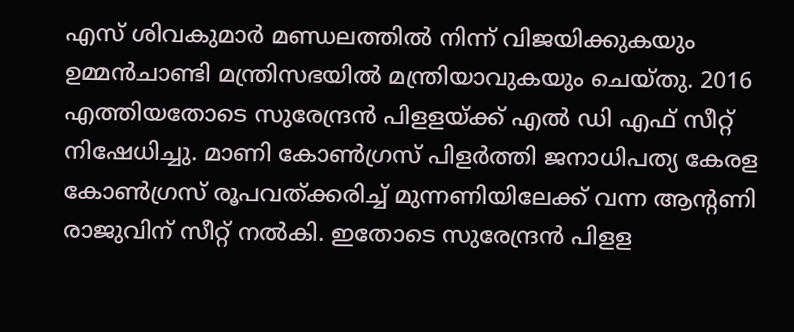എസ് ശിവകുമാര്‍ മണ്ഡലത്തില്‍ നിന്ന് വിജയിക്കുകയും ഉമ്മന്‍ചാണ്ടി മന്ത്രിസഭയില്‍ മന്ത്രിയാവുകയും ചെയ്‌തു. 2016 എത്തിയതോടെ സുരേന്ദ്രന്‍ പിളളയ്‌ക്ക് എല്‍ ഡി എഫ് സീറ്റ് നിഷേധിച്ചു. മാണി കോണ്‍ഗ്രസ് പിളര്‍ത്തി ജനാധിപത്യ കേരള കോണ്‍ഗ്രസ് രൂപവത്‌ക്കരിച്ച്‌ മുന്നണിയിലേക്ക് വന്ന ആന്റണി രാജുവിന് സീറ്റ് നല്‍കി. ഇതോടെ സുരേന്ദ്രന്‍ പിളള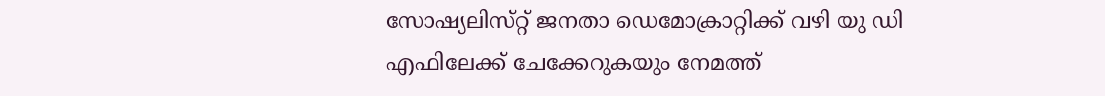സോഷ്യലിസ്‌റ്റ് ജനതാ ഡെമോക്രാറ്റിക്ക് വഴി യു ഡി എഫിലേക്ക് ചേക്കേറുകയും നേമത്ത്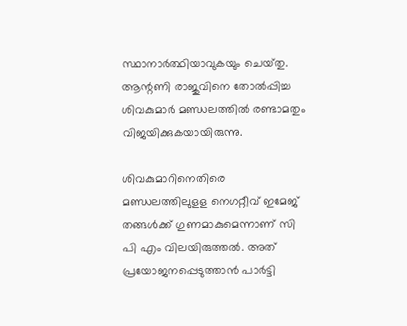സ്ഥാനാര്‍ത്ഥിയാവുകയും ചെയ്‌തു. ആന്റണി രാജുവിനെ തോല്‍പ്പിച്ച ശിവകുമാര്‍ മണ്ഡലത്തില്‍ രണ്ടാമതും വിജയിക്കുകയായിരുന്നു.

ശിവകുമാറിനെതിരെ മണ്ഡലത്തിലുളള നെഗറ്റീവ് ഇമേജ് തങ്ങള്‍ക്ക് ഗുണമാകുമെന്നാണ് സി പി എം വിലയിരുത്തല്‍. അത് പ്രയോജനപ്പെടുത്താന്‍ പാര്‍ട്ടി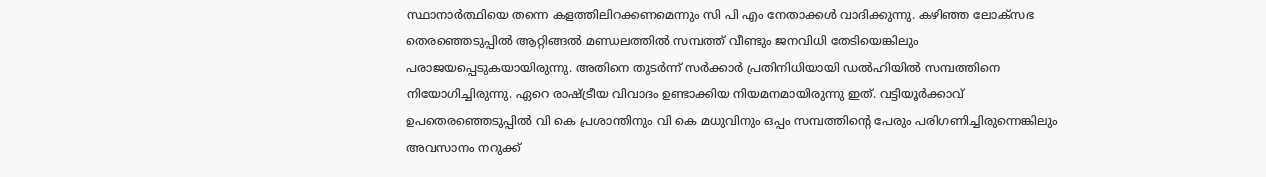സ്ഥാനാര്‍ത്ഥിയെ തന്നെ കളത്തിലിറക്കണമെന്നും സി പി എം നേതാക്കള്‍ വാദിക്കുന്നു. കഴിഞ്ഞ ലോക്‌സഭ തെരഞ്ഞെടുപ്പില്‍ ആറ്റിങ്ങല്‍ മണ്ഡലത്തില്‍ സമ്പത്ത് വീണ്ടും ജനവിധി തേടിയെങ്കിലും പരാജയപ്പെടുകയായിരുന്നു. അതിനെ തുടര്‍ന്ന് സര്‍ക്കാര്‍ പ്രതിനിധിയായി ഡല്‍ഹിയില്‍ സമ്പത്തിനെ നിയോഗിച്ചിരുന്നു. ഏറെ രാഷ്ട്രീയ വിവാദം ഉണ്ടാക്കിയ നിയമനമായിരുന്നു ഇത്. വട്ടിയൂര്‍ക്കാവ് ഉപതെരഞ്ഞെടുപ്പില്‍ വി കെ പ്രശാന്തിനും വി കെ മധുവിനും ഒപ്പം സമ്പത്തിന്റെ പേരും പരിഗണിച്ചിരുന്നെങ്കിലും അവസാനം നറുക്ക്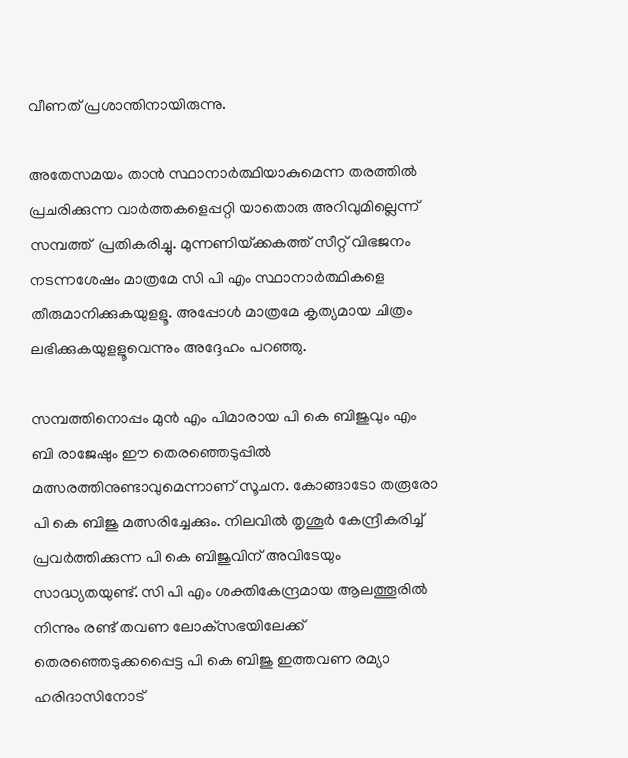വീണത് പ്രശാന്തിനായിരുന്നു.

അതേസമയം താന്‍ സ്ഥാനാര്‍ത്ഥിയാകുമെന്ന തരത്തില്‍ പ്രചരിക്കുന്ന വാര്‍ത്തകളെപ്പറ്റി യാതൊരു അറിവുമില്ലെന്ന് സമ്പത്ത്  പ്രതികരിച്ചു. മുന്നണിയ്‌ക്കകത്ത് സീറ്റ് വിഭജനം നടന്നശേഷം മാത്രമേ സി പി എം സ്ഥാനാര്‍ത്ഥികളെ തീരുമാനിക്കുകയുളളൂ. അപ്പോള്‍ മാത്രമേ കൃത്യമായ ചിത്രം ലഭിക്കുകയുളളൂവെന്നും അദ്ദേഹം പറഞ്ഞു.

സമ്പത്തിനൊപ്പം മുന്‍ എം പിമാരായ പി കെ ബിജുവും എം ബി രാജേഷും ഈ തെരഞ്ഞെടുപ്പില്‍ മത്സരത്തിനുണ്ടാവുമെന്നാണ് സൂചന. കോങ്ങാടോ തരൂരോ പി കെ ബിജു മത്സരിച്ചേക്കും. നിലവില്‍ തൃശൂര്‍ കേന്ദ്രീകരിച്ച്‌ പ്രവര്‍ത്തിക്കുന്ന പി കെ ബിജുവിന് അവിടേയും സാദ്ധ്യതയുണ്ട്. സി പി എം ശക്തികേന്ദ്രമായ ആലത്തൂരില്‍ നിന്നും രണ്ട് തവണ ലോക്‌സഭയിലേക്ക് തെരഞ്ഞെടുക്കപ്പൈട്ട പി കെ ബിജു ഇത്തവണ രമ്യാ ഹരിദാസിനോട്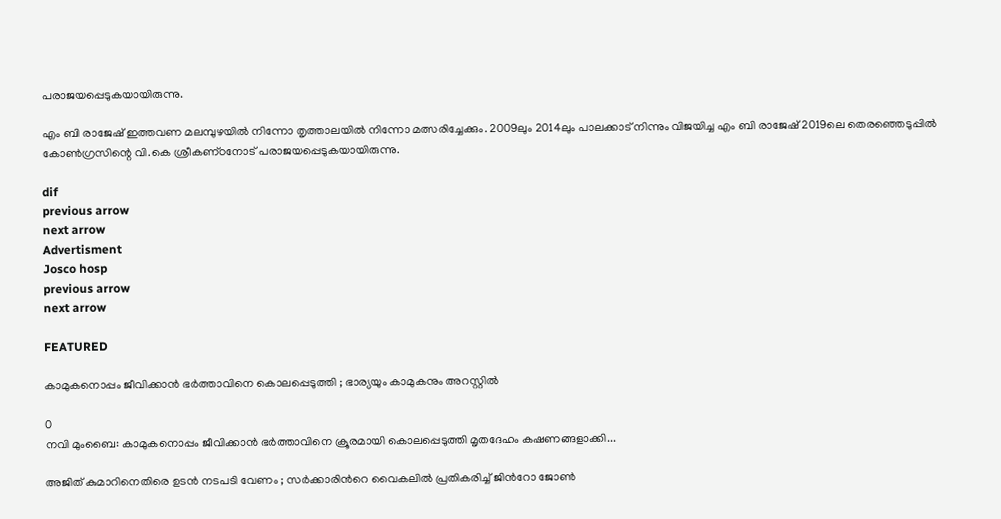പരാജയപ്പെടുകയായിരുന്നു.

എം ബി രാജേഷ് ഇത്തവണ മലമ്പുഴയില്‍ നിന്നോ തൃത്താലയില്‍ നിന്നോ മത്സരിച്ചേക്കും. 2009ലും 2014ലും പാലക്കാട് നിന്നും വിജയിച്ച എം ബി രാജേഷ് 2019ലെ തെരഞ്ഞെടുപ്പില്‍ കോണ്‍ഗ്രസിന്റെ വി.കെ ശ്രീകണ്‌ഠനോട് പരാജയപ്പെടുകയായിരുന്നു.

dif
previous arrow
next arrow
Advertisment
Josco hosp
previous arrow
next arrow

FEATURED

കാമുകനൊപ്പം ജീവിക്കാൻ ഭർത്താവിനെ കൊലപ്പെടുത്തി ; ഭാര്യയും കാമുകനും അറസ്റ്റിൽ

0
നവി മുംബൈ: കാമുകനൊപ്പം ജീവിക്കാൻ ഭർത്താവിനെ ക്രൂരമായി കൊലപ്പെടുത്തി മൃതദേഹം കഷണങ്ങളാക്കി...

അജിത് കുമാറിനെതിരെ ഉടൻ നടപടി വേണം ; സർക്കാരിന്‍റെ വൈകലിൽ പ്രതികരിച്ച് ജിന്‍റോ ജോൺ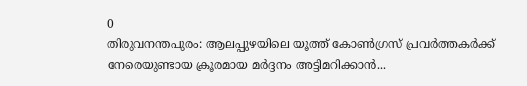0
തിരുവനന്തപുരം: ആലപ്പുഴയിലെ യൂത്ത് കോൺഗ്രസ് പ്രവർത്തകർക്ക് നേരെയുണ്ടായ ക്രൂരമായ മർദ്ദനം അട്ടിമറിക്കാൻ...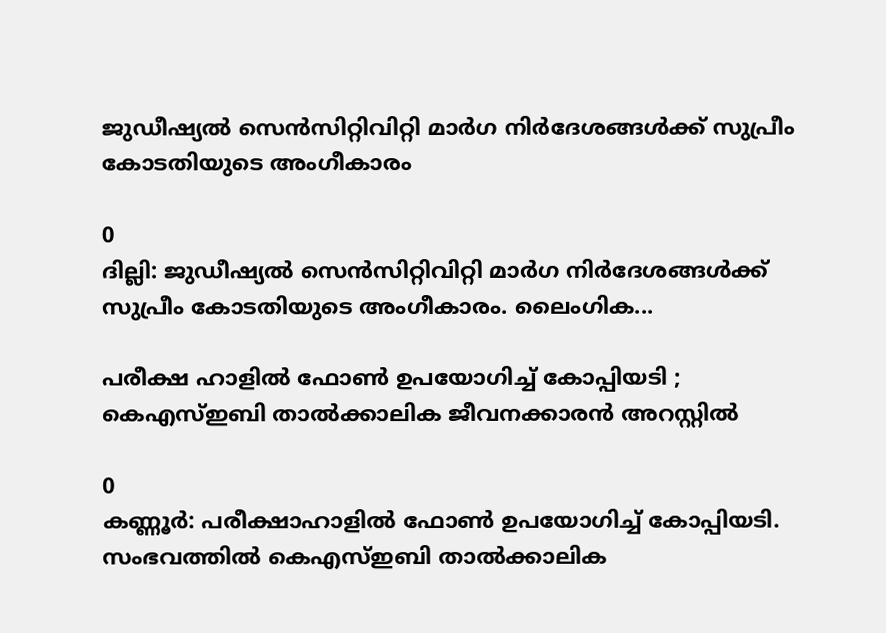ജുഡീഷ്യൽ സെൻസിറ്റിവിറ്റി മാർഗ നിർദേശങ്ങൾക്ക് സുപ്രീം കോടതിയുടെ അംഗീകാരം

0
ദില്ലി: ജുഡീഷ്യൽ സെൻസിറ്റിവിറ്റി മാർഗ നിർദേശങ്ങൾക്ക് സുപ്രീം കോടതിയുടെ അംഗീകാരം. ലൈംഗിക...

പരീക്ഷ ഹാളിൽ ഫോൺ ഉപയോഗിച്ച് കോപ്പിയടി ; കെഎസ്ഇബി താൽക്കാലിക ജീവനക്കാരൻ അറസ്റ്റിൽ

0
കണ്ണൂർ: പരീക്ഷാഹാളിൽ ഫോൺ ഉപയോഗിച്ച് കോപ്പിയടി. സംഭവത്തിൽ കെഎസ്ഇബി താൽക്കാലിക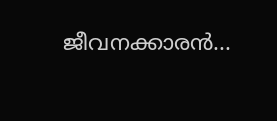ജീവനക്കാരൻ...